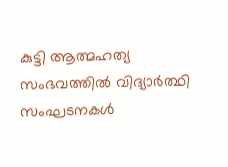കുട്ടി ആത്മഹത്യ സംഭവത്തിൽ വിദ്യാർത്ഥി സംഘടനകൾ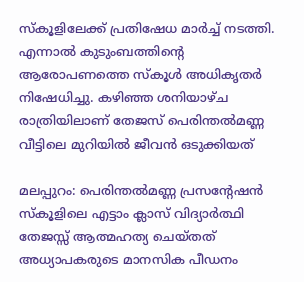സ്കൂളിലേക്ക് പ്രതിഷേധ മാർച്ച് നടത്തി. എന്നാൽ കുടുംബത്തിൻ്റെ ആരോപണത്തെ സ്കൂൾ അധികൃതർ നിഷേധിച്ചു. കഴിഞ്ഞ ശനിയാഴ്ച രാത്രിയിലാണ് തേജസ് പെരിന്തൽമണ്ണ വീട്ടിലെ മുറിയിൽ ജീവൻ ഒടുക്കിയത്

മലപ്പുറം: പെരിന്തൽമണ്ണ പ്രസന്റേഷൻ സ്കൂളിലെ എട്ടാം ക്ലാസ് വിദ്യാർത്ഥി തേജസ്സ് ആത്മഹത്യ ചെയ്തത് അധ്യാപകരുടെ മാനസിക പീഡനം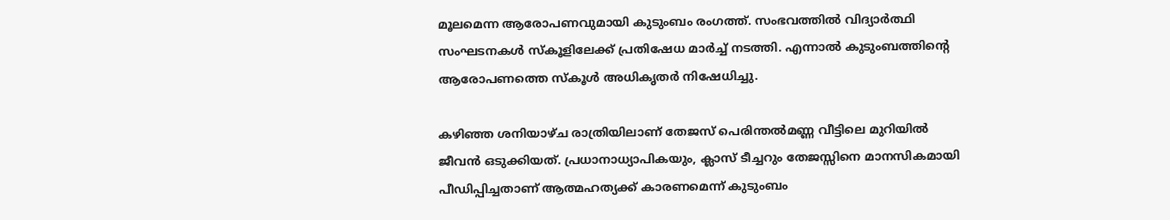മൂലമെന്ന ആരോപണവുമായി കുടുംബം രംഗത്ത്. സംഭവത്തിൽ വിദ്യാർത്ഥി സംഘടനകൾ സ്കൂളിലേക്ക് പ്രതിഷേധ മാർച്ച് നടത്തി. എന്നാൽ കുടുംബത്തിൻ്റെ ആരോപണത്തെ സ്കൂൾ അധികൃതർ നിഷേധിച്ചു.

കഴിഞ്ഞ ശനിയാഴ്ച രാത്രിയിലാണ് തേജസ് പെരിന്തൽമണ്ണ വീട്ടിലെ മുറിയിൽ ജീവൻ ഒടുക്കിയത്. പ്രധാനാധ്യാപികയും, ക്ലാസ് ടീച്ചറും തേജസ്സിനെ മാനസികമായി പീഡിപ്പിച്ചതാണ് ആത്മഹത്യക്ക് കാരണമെന്ന് കുടുംബം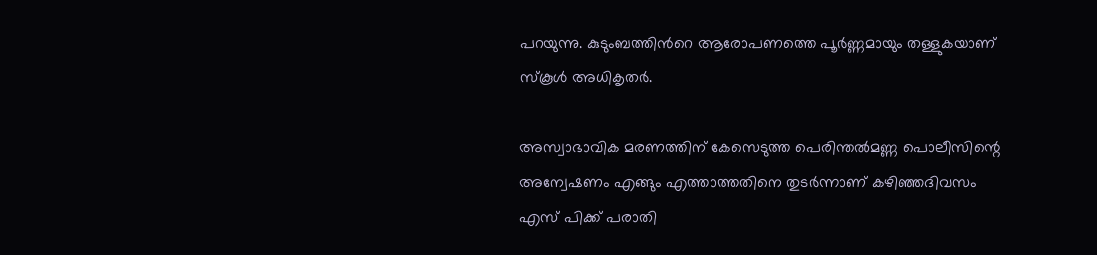പറയുന്നു. കുടുംബത്തിൻറെ ആരോപണത്തെ പൂർണ്ണമായും തള്ളുകയാണ് സ്കൂൾ അധികൃതർ.

അസ്വാഭാവിക മരണത്തിന് കേസെടുത്ത പെരിന്തൽമണ്ണ പൊലീസിന്റെ അന്വേഷണം എങ്ങും എത്താത്തതിനെ തുടർന്നാണ് കഴിഞ്ഞദിവസം എസ് പിക്ക് പരാതി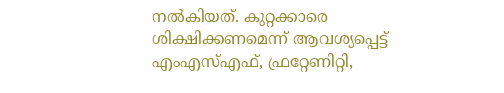നൽകിയത്. കുറ്റക്കാരെ ശിക്ഷിക്കണമെന്ന് ആവശ്യപ്പെട്ട് എംഎസ്എഫ്, ഫ്രറ്റേണിറ്റി,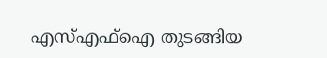എസ്എഫ്ഐ തുടങ്ങിയ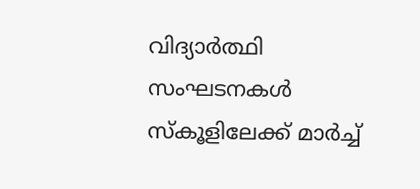വിദ്യാർത്ഥി സംഘടനകൾ സ്കൂളിലേക്ക് മാർച്ച്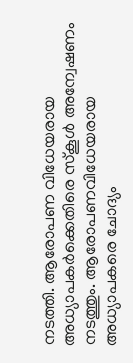നടത്തി. ആരോപണ വിധേയരായ അധ്യാപകർക്കെതിരെ സ്കൂൾ അന്വേഷണം നടത്തും. ആരോപണവിധേയരായ അധ്യാപകരെ ചോദ്യം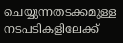ചെയ്യുന്നതടക്കമുള്ള നടപടികളിലേക്ക്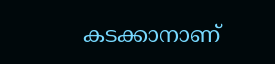കടക്കാനാണ്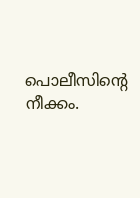പൊലീസിന്റെ നീക്കം.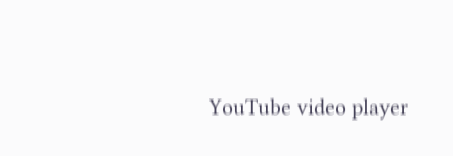YouTube video player